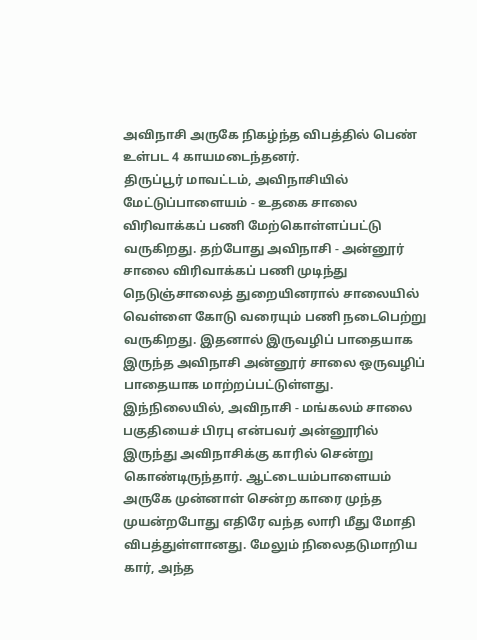அவிநாசி அருகே நிகழ்ந்த விபத்தில் பெண் உள்பட 4 காயமடைந்தனர்.
திருப்பூர் மாவட்டம், அவிநாசியில் மேட்டுப்பாளையம் - உதகை சாலை விரிவாக்கப் பணி மேற்கொள்ளப்பட்டு வருகிறது. தற்போது அவிநாசி - அன்னூர் சாலை விரிவாக்கப் பணி முடிந்து நெடுஞ்சாலைத் துறையினரால் சாலையில் வெள்ளை கோடு வரையும் பணி நடைபெற்று வருகிறது. இதனால் இருவழிப் பாதையாக இருந்த அவிநாசி அன்னூர் சாலை ஒருவழிப் பாதையாக மாற்றப்பட்டுள்ளது.
இந்நிலையில், அவிநாசி - மங்கலம் சாலை பகுதியைச் பிரபு என்பவர் அன்னூரில் இருந்து அவிநாசிக்கு காரில் சென்று கொண்டிருந்தார். ஆட்டையம்பாளையம் அருகே முன்னாள் சென்ற காரை முந்த முயன்றபோது எதிரே வந்த லாரி மீது மோதி விபத்துள்ளானது. மேலும் நிலைதடுமாறிய கார், அந்த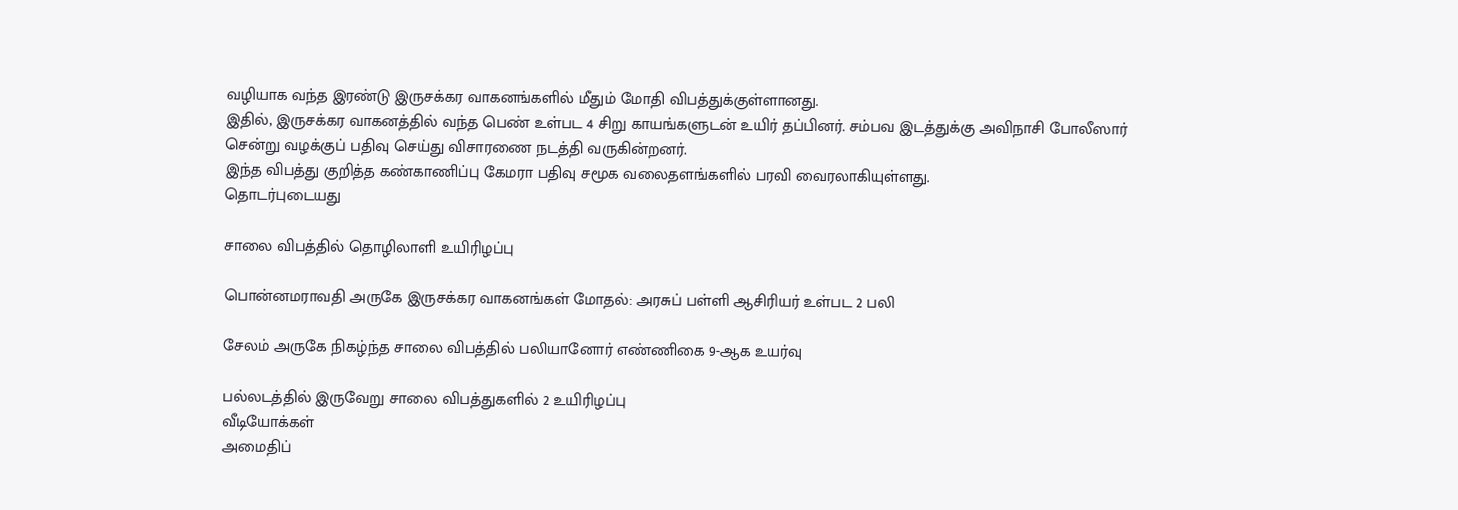வழியாக வந்த இரண்டு இருசக்கர வாகனங்களில் மீதும் மோதி விபத்துக்குள்ளானது.
இதில், இருசக்கர வாகனத்தில் வந்த பெண் உள்பட 4 சிறு காயங்களுடன் உயிர் தப்பினர். சம்பவ இடத்துக்கு அவிநாசி போலீஸார் சென்று வழக்குப் பதிவு செய்து விசாரணை நடத்தி வருகின்றனர்.
இந்த விபத்து குறித்த கண்காணிப்பு கேமரா பதிவு சமூக வலைதளங்களில் பரவி வைரலாகியுள்ளது.
தொடர்புடையது

சாலை விபத்தில் தொழிலாளி உயிரிழப்பு

பொன்னமராவதி அருகே இருசக்கர வாகனங்கள் மோதல்: அரசுப் பள்ளி ஆசிரியர் உள்பட 2 பலி

சேலம் அருகே நிகழ்ந்த சாலை விபத்தில் பலியானோர் எண்ணிகை 9-ஆக உயர்வு

பல்லடத்தில் இருவேறு சாலை விபத்துகளில் 2 உயிரிழப்பு
வீடியோக்கள்
அமைதிப்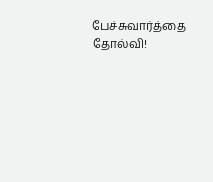பேச்சுவார்த்தை தோல்வி!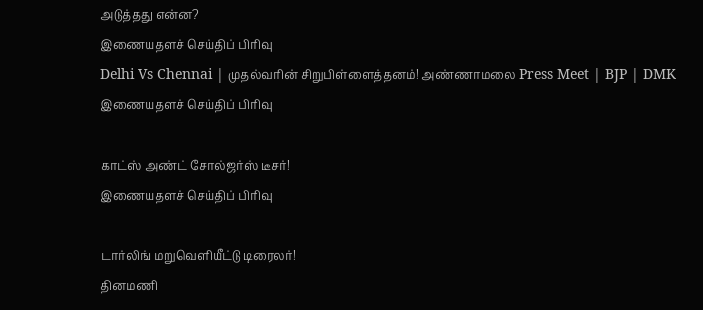அடுத்தது என்ன?
இணையதளச் செய்திப் பிரிவு
Delhi Vs Chennai | முதல்வரின் சிறுபிள்ளைத்தனம்! அண்ணாமலை Press Meet | BJP | DMK
இணையதளச் செய்திப் பிரிவு

காட்ஸ் அண்ட் சோல்ஜர்ஸ் டீசர்!
இணையதளச் செய்திப் பிரிவு

டார்லிங் மறுவெளியீட்டு டிரைலர்!
தினமணி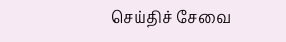செய்திச் சேவை